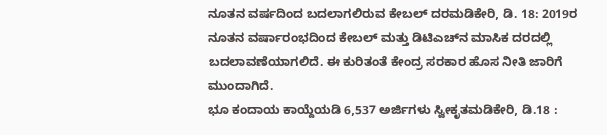ನೂತನ ವರ್ಷದಿಂದ ಬದಲಾಗಲಿರುವ ಕೇಬಲ್ ದರಮಡಿಕೇರಿ, ಡಿ. 18: 2019ರ ನೂತನ ವರ್ಷಾರಂಭದಿಂದ ಕೇಬಲ್ ಮತ್ತು ಡಿಟಿಎಚ್‍ನ ಮಾಸಿಕ ದರದಲ್ಲಿ ಬದಲಾವಣೆಯಾಗಲಿದೆ. ಈ ಕುರಿತಂತೆ ಕೇಂದ್ರ ಸರಕಾರ ಹೊಸ ನೀತಿ ಜಾರಿಗೆ ಮುಂದಾಗಿದೆ.
ಭೂ ಕಂದಾಯ ಕಾಯ್ದೆಯಡಿ 6,537 ಅರ್ಜಿಗಳು ಸ್ವೀಕೃತಮಡಿಕೇರಿ, ಡಿ.18 :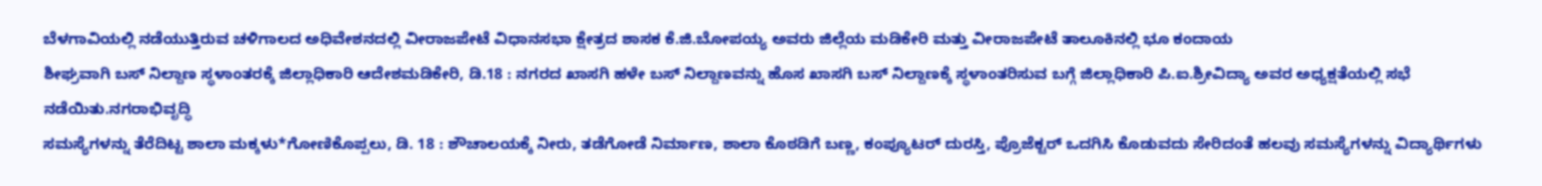ಬೆಳಗಾವಿಯಲ್ಲಿ ನಡೆಯುತ್ತಿರುವ ಚಳಿಗಾಲದ ಅಧಿವೇಶನದಲ್ಲಿ ವೀರಾಜಪೇಟೆ ವಿಧಾನಸಭಾ ಕ್ಷೇತ್ರದ ಶಾಸಕ ಕೆ.ಜಿ.ಬೋಪಯ್ಯ ಅವರು ಜಿಲ್ಲೆಯ ಮಡಿಕೇರಿ ಮತ್ತು ವೀರಾಜಪೇಟೆ ತಾಲೂಕಿನಲ್ಲಿ ಭೂ ಕಂದಾಯ
ಶೀಘ್ರವಾಗಿ ಬಸ್ ನಿಲ್ದಾಣ ಸ್ಥಳಾಂತರಕ್ಕೆ ಜಿಲ್ಲಾಧಿಕಾರಿ ಆದೇಶಮಡಿಕೇರಿ, ಡಿ.18 : ನಗರದ ಖಾಸಗಿ ಹಳೇ ಬಸ್ ನಿಲ್ದಾಣವನ್ನು ಹೊಸ ಖಾಸಗಿ ಬಸ್ ನಿಲ್ದಾಣಕ್ಕೆ ಸ್ಥಳಾಂತರಿಸುವ ಬಗ್ಗೆ ಜಿಲ್ಲಾಧಿಕಾರಿ ಪಿ.ಐ.ಶ್ರೀವಿದ್ಯಾ ಅವರ ಅಧ್ಯಕ್ಷತೆಯಲ್ಲಿ ಸಭೆ ನಡೆಯಿತು.ನಗರಾಭಿವೃದ್ಧಿ
ಸಮಸ್ಯೆಗಳನ್ನು ತೆರೆದಿಟ್ಟ ಶಾಲಾ ಮಕ್ಕಳು*ಗೋಣಿಕೊಪ್ಪಲು, ಡಿ. 18 : ಶೌಚಾಲಯಕ್ಕೆ ನೀರು, ತಡೆಗೋಡೆ ನಿರ್ಮಾಣ, ಶಾಲಾ ಕೊಠಡಿಗೆ ಬಣ್ಣ, ಕಂಪ್ಯೂಟರ್ ದುರಸ್ತಿ, ಪ್ರೊಜೆಕ್ಟರ್ ಒದಗಿಸಿ ಕೊಡುವದು ಸೇರಿದಂತೆ ಹಲವು ಸಮಸ್ಯೆಗಳನ್ನು ವಿದ್ಯಾರ್ಥಿಗಳು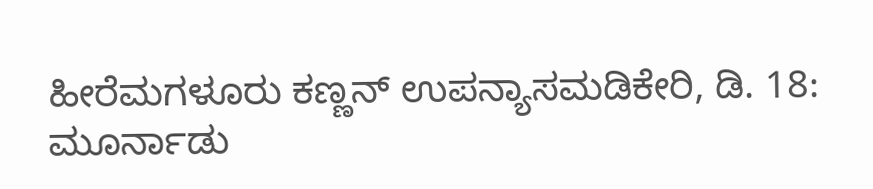ಹೀರೆಮಗಳೂರು ಕಣ್ಣನ್ ಉಪನ್ಯಾಸಮಡಿಕೇರಿ, ಡಿ. 18: ಮೂರ್ನಾಡು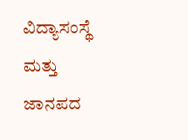ವಿದ್ಯಾಸಂಸ್ಥೆ ಮತ್ತು ಜಾನಪದ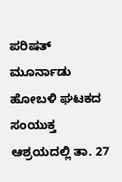ಪರಿಷತ್ ಮೂರ್ನಾಡು ಹೋಬಳಿ ಘಟಕದ ಸಂಯುಕ್ತ ಆಶ್ರಯದಲ್ಲಿ ತಾ. 27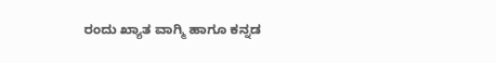ರಂದು ಖ್ಯಾತ ವಾಗ್ಮಿ ಹಾಗೂ ಕನ್ನಡ